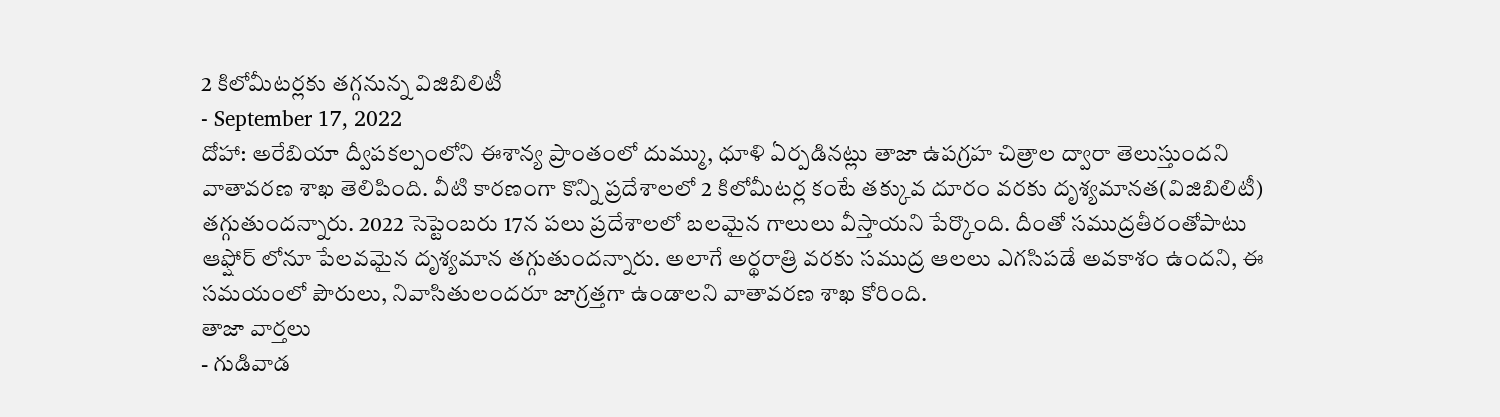2 కిలోమీటర్లకు తగ్గనున్న విజిబిలిటీ
- September 17, 2022
దోహా: అరేబియా ద్వీపకల్పంలోని ఈశాన్య ప్రాంతంలో దుమ్ము, ధూళి ఏర్పడినట్లు తాజా ఉపగ్రహ చిత్రాల ద్వారా తెలుస్తుందని వాతావరణ శాఖ తెలిపింది. వీటి కారణంగా కొన్ని ప్రదేశాలలో 2 కిలోమీటర్ల కంటే తక్కువ దూరం వరకు దృశ్యమానత(విజిబిలిటీ) తగ్గుతుందన్నారు. 2022 సెప్టెంబరు 17న పలు ప్రదేశాలలో బలమైన గాలులు వీస్తాయని పేర్కొంది. దీంతో సముద్రతీరంతోపాటు ఆఫ్షోర్ లోనూ పేలవమైన దృశ్యమాన తగ్గుతుందన్నారు. అలాగే అర్థరాత్రి వరకు సముద్ర ఆలలు ఎగసిపడే అవకాశం ఉందని, ఈ సమయంలో పౌరులు, నివాసితులందరూ జాగ్రత్తగా ఉండాలని వాతావరణ శాఖ కోరింది.
తాజా వార్తలు
- గుడివాడ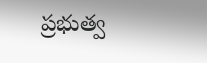ప్రభుత్వ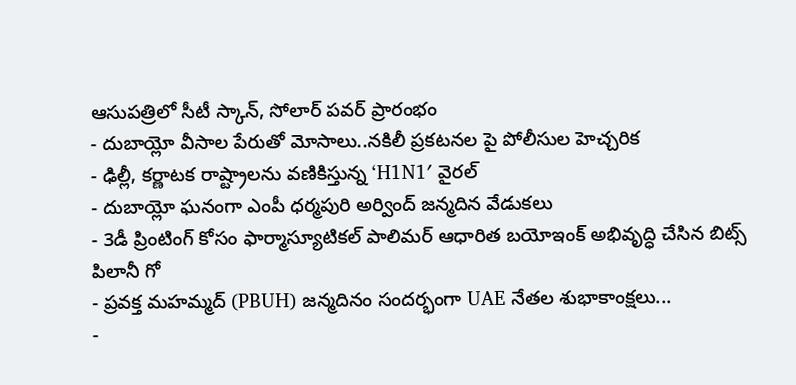ఆసుపత్రిలో సీటీ స్కాన్, సోలార్ పవర్ ప్రారంభం
- దుబాయ్లో వీసాల పేరుతో మోసాలు..నకిలీ ప్రకటనల పై పోలీసుల హెచ్చరిక
- ఢిల్లీ, కర్ణాటక రాష్ట్రాలను వణికిస్తున్న ‘H1N1′ వైరల్
- దుబాయ్లో ఘనంగా ఎంపీ ధర్మపురి అర్వింద్ జన్మదిన వేడుకలు
- 3డీ ప్రింటింగ్ కోసం ఫార్మాస్యూటికల్ పాలిమర్ ఆధారిత బయోఇంక్ అభివృద్ధి చేసిన బిట్స్ పిలానీ గో
- ప్రవక్త మహమ్మద్ (PBUH) జన్మదినం సందర్భంగా UAE నేతల శుభాకాంక్షలు...
-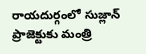రాయదుర్గంలో సుజ్లాన్ ప్రాజెక్టుకు మంత్రి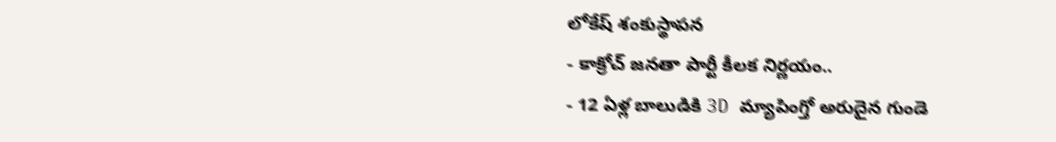లోకేష్ శంకుస్థాపన
- కాక్రోచ్ జనతా పార్టీ కీలక నిర్ణయం..
- 12 ఏళ్ల బాలుడికి 3D మ్యాపింగ్తో అరుదైన గుండె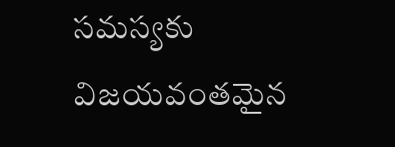సమస్యకు విజయవంతమైన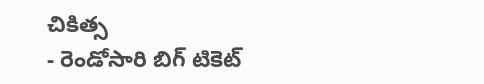చికిత్స
- రెండోసారి బిగ్ టికెట్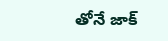తోనే జాక్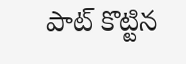పాట్ కొట్టిన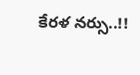కేరళ నర్సు..!!